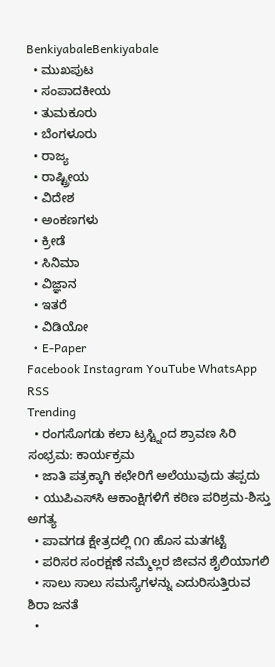BenkiyabaleBenkiyabale
  • ಮುಖಪುಟ
  • ಸಂಪಾದಕೀಯ
  • ತುಮಕೂರು
  • ಬೆಂಗಳೂರು
  • ರಾಜ್ಯ
  • ರಾಷ್ಟ್ರೀಯ
  • ವಿದೇಶ
  • ಅಂಕಣಗಳು
  • ಕ್ರೀಡೆ
  • ಸಿನಿಮಾ
  • ವಿಜ್ಞಾನ
  • ಇತರೆ
  • ವಿಡಿಯೋ
  • E-Paper
Facebook Instagram YouTube WhatsApp RSS
Trending
  • ರಂಗಸೊಗಡು ಕಲಾ ಟ್ರಸ್ಟ್ನಿಂದ ಶ್ರಾವಣ ಸಿರಿ ಸಂಭ್ರಮ: ಕಾರ್ಯಕ್ರಮ
  • ಜಾತಿ ಪತ್ರಕ್ಕಾಗಿ ಕಛೇರಿಗೆ ಅಲೆಯುವುದು ತಪ್ಪದು
  • ಯುಪಿಎಸ್‌ಸಿ ಆಕಾಂಕ್ಷಿಗಳಿಗೆ ಕಠಿಣ ಪರಿಶ್ರಮ-ಶಿಸ್ತು ಅಗತ್ಯ
  • ಪಾವಗಡ ಕ್ಷೇತ್ರದಲ್ಲಿ ೧೧ ಹೊಸ ಮತಗಟ್ಟೆ
  • ಪರಿಸರ ಸಂರಕ್ಷಣೆ ನಮ್ಮೆಲ್ಲರ ಜೀವನ ಶೈಲಿಯಾಗಲಿ
  • ಸಾಲು ಸಾಲು ಸಮಸ್ಯೆಗಳನ್ನು ಎದುರಿಸುತ್ತಿರುವ ಶಿರಾ ಜನತೆ
  •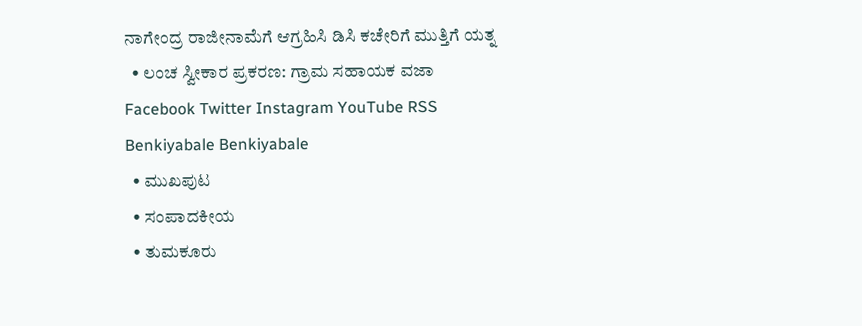ನಾಗೇಂದ್ರ ರಾಜೀನಾಮೆಗೆ ಆಗ್ರಹಿಸಿ ಡಿಸಿ ಕಚೇರಿಗೆ ಮುತ್ತಿಗೆ ಯತ್ನ
  • ಲಂಚ ಸ್ವೀಕಾರ ಪ್ರಕರಣ: ಗ್ರಾಮ ಸಹಾಯಕ ವಜಾ
Facebook Twitter Instagram YouTube RSS
Benkiyabale Benkiyabale
  • ಮುಖಪುಟ
  • ಸಂಪಾದಕೀಯ
  • ತುಮಕೂರು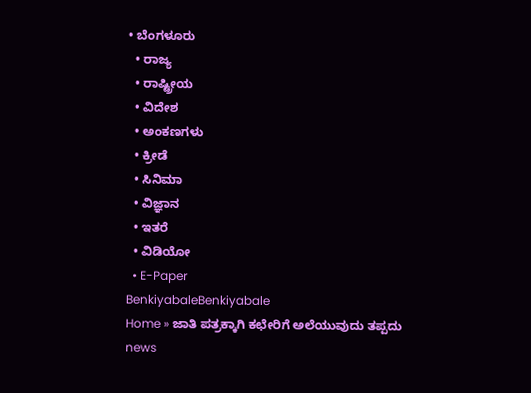• ಬೆಂಗಳೂರು
  • ರಾಜ್ಯ
  • ರಾಷ್ಟ್ರೀಯ
  • ವಿದೇಶ
  • ಅಂಕಣಗಳು
  • ಕ್ರೀಡೆ
  • ಸಿನಿಮಾ
  • ವಿಜ್ಞಾನ
  • ಇತರೆ
  • ವಿಡಿಯೋ
  • E-Paper
BenkiyabaleBenkiyabale
Home » ಜಾತಿ ಪತ್ರಕ್ಕಾಗಿ ಕಛೇರಿಗೆ ಅಲೆಯುವುದು ತಪ್ಪದು
news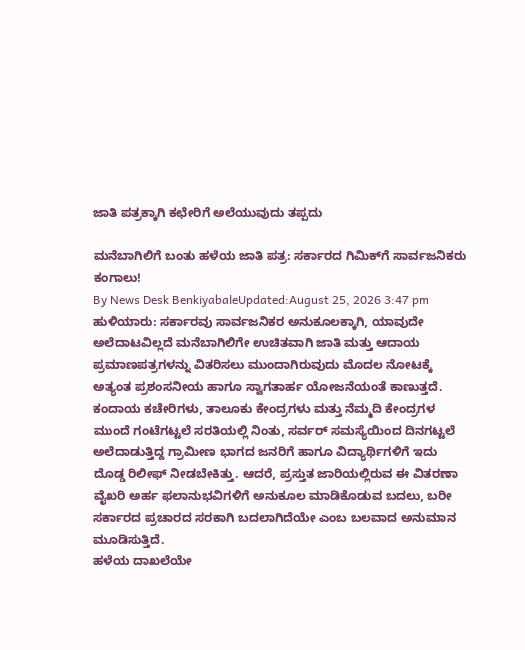ಜಾತಿ ಪತ್ರಕ್ಕಾಗಿ ಕಛೇರಿಗೆ ಅಲೆಯುವುದು ತಪ್ಪದು

ಮನೆಬಾಗಿಲಿಗೆ ಬಂತು ಹಳೆಯ ಜಾತಿ ಪತ್ರ: ಸರ್ಕಾರದ ಗಿಮಿಕ್‌ಗೆ ಸಾರ್ವಜನಿಕರು ಕಂಗಾಲು!
By News Desk BenkiyabaleUpdated:August 25, 2026 3:47 pm
ಹುಳಿಯಾರು: ಸರ್ಕಾರವು ಸಾರ್ವಜನಿಕರ ಅನುಕೂಲಕ್ಕಾಗಿ, ಯಾವುದೇ ಅಲೆದಾಟವಿಲ್ಲದೆ ಮನೆಬಾಗಿಲಿಗೇ ಉಚಿತವಾಗಿ ಜಾತಿ ಮತ್ತು ಆದಾಯ ಪ್ರಮಾಣಪತ್ರಗಳನ್ನು ವಿತರಿಸಲು ಮುಂದಾಗಿರುವುದು ಮೊದಲ ನೋಟಕ್ಕೆ ಅತ್ಯಂತ ಪ್ರಶಂಸನೀಯ ಹಾಗೂ ಸ್ವಾಗತಾರ್ಹ ಯೋಜನೆಯಂತೆ ಕಾಣುತ್ತದೆ. ಕಂದಾಯ ಕಚೇರಿಗಳು, ತಾಲೂಕು ಕೇಂದ್ರಗಳು ಮತ್ತು ನೆಮ್ಮದಿ ಕೇಂದ್ರಗಳ ಮುಂದೆ ಗಂಟೆಗಟ್ಟಲೆ ಸರತಿಯಲ್ಲಿ ನಿಂತು, ಸರ್ವರ್ ಸಮಸ್ಯೆಯಿಂದ ದಿನಗಟ್ಟಲೆ ಅಲೆದಾಡುತ್ತಿದ್ದ ಗ್ರಾಮೀಣ ಭಾಗದ ಜನರಿಗೆ ಹಾಗೂ ವಿದ್ಯಾರ್ಥಿಗಳಿಗೆ ಇದು ದೊಡ್ಡ ರಿಲೀಫ್ ನೀಡಬೇಕಿತ್ತು. ಆದರೆ, ಪ್ರಸ್ತುತ ಜಾರಿಯಲ್ಲಿರುವ ಈ ವಿತರಣಾ ವೈಖರಿ ಅರ್ಹ ಫಲಾನುಭವಿಗಳಿಗೆ ಅನುಕೂಲ ಮಾಡಿಕೊಡುವ ಬದಲು, ಬರೀ ಸರ್ಕಾರದ ಪ್ರಚಾರದ ಸರಕಾಗಿ ಬದಲಾಗಿದೆಯೇ ಎಂಬ ಬಲವಾದ ಅನುಮಾನ ಮೂಡಿಸುತ್ತಿದೆ.
ಹಳೆಯ ದಾಖಲೆಯೇ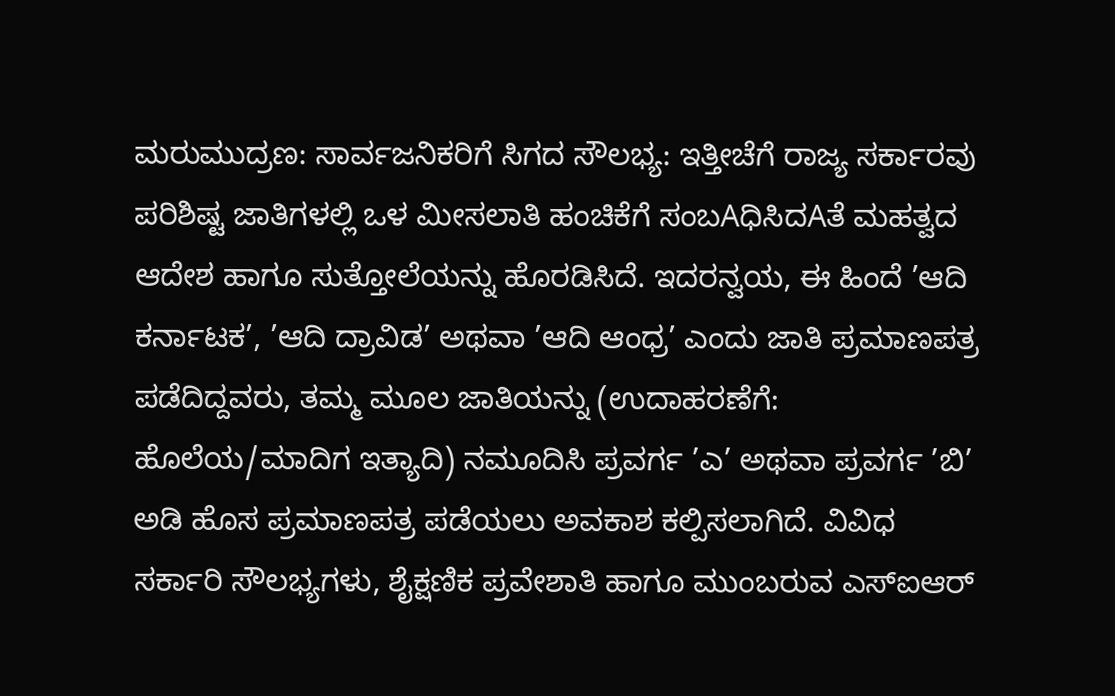ಮರುಮುದ್ರಣ: ಸಾರ್ವಜನಿಕರಿಗೆ ಸಿಗದ ಸೌಲಭ್ಯ: ಇತ್ತೀಚೆಗೆ ರಾಜ್ಯ ಸರ್ಕಾರವು ಪರಿಶಿಷ್ಟ ಜಾತಿಗಳಲ್ಲಿ ಒಳ ಮೀಸಲಾತಿ ಹಂಚಿಕೆಗೆ ಸಂಬAಧಿಸಿದAತೆ ಮಹತ್ವದ ಆದೇಶ ಹಾಗೂ ಸುತ್ತೋಲೆಯನ್ನು ಹೊರಡಿಸಿದೆ. ಇದರನ್ವಯ, ಈ ಹಿಂದೆ ’ಆದಿ ಕರ್ನಾಟಕ’, ’ಆದಿ ದ್ರಾವಿಡ’ ಅಥವಾ ’ಆದಿ ಆಂಧ್ರ’ ಎಂದು ಜಾತಿ ಪ್ರಮಾಣಪತ್ರ ಪಡೆದಿದ್ದವರು, ತಮ್ಮ ಮೂಲ ಜಾತಿಯನ್ನು (ಉದಾಹರಣೆಗೆ: ಹೊಲೆಯ/ಮಾದಿಗ ಇತ್ಯಾದಿ) ನಮೂದಿಸಿ ಪ್ರವರ್ಗ ’ಎ’ ಅಥವಾ ಪ್ರವರ್ಗ ’ಬಿ’ ಅಡಿ ಹೊಸ ಪ್ರಮಾಣಪತ್ರ ಪಡೆಯಲು ಅವಕಾಶ ಕಲ್ಪಿಸಲಾಗಿದೆ. ವಿವಿಧ ಸರ್ಕಾರಿ ಸೌಲಭ್ಯಗಳು, ಶೈಕ್ಷಣಿಕ ಪ್ರವೇಶಾತಿ ಹಾಗೂ ಮುಂಬರುವ ಎಸ್‌ಐಆರ್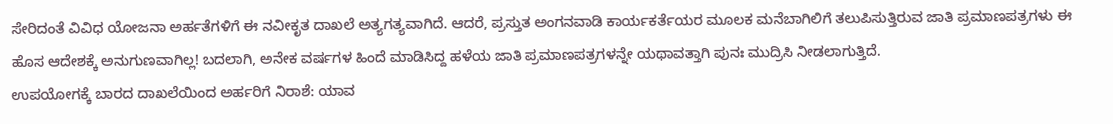ಸೇರಿದಂತೆ ವಿವಿಧ ಯೋಜನಾ ಅರ್ಹತೆಗಳಿಗೆ ಈ ನವೀಕೃತ ದಾಖಲೆ ಅತ್ಯಗತ್ಯವಾಗಿದೆ. ಆದರೆ, ಪ್ರಸ್ತುತ ಅಂಗನವಾಡಿ ಕಾರ್ಯಕರ್ತೆಯರ ಮೂಲಕ ಮನೆಬಾಗಿಲಿಗೆ ತಲುಪಿಸುತ್ತಿರುವ ಜಾತಿ ಪ್ರಮಾಣಪತ್ರಗಳು ಈ ಹೊಸ ಆದೇಶಕ್ಕೆ ಅನುಗುಣವಾಗಿಲ್ಲ! ಬದಲಾಗಿ, ಅನೇಕ ವರ್ಷಗಳ ಹಿಂದೆ ಮಾಡಿಸಿದ್ದ ಹಳೆಯ ಜಾತಿ ಪ್ರಮಾಣಪತ್ರಗಳನ್ನೇ ಯಥಾವತ್ತಾಗಿ ಪುನಃ ಮುದ್ರಿಸಿ ನೀಡಲಾಗುತ್ತಿದೆ.
ಉಪಯೋಗಕ್ಕೆ ಬಾರದ ದಾಖಲೆಯಿಂದ ಅರ್ಹರಿಗೆ ನಿರಾಶೆ: ಯಾವ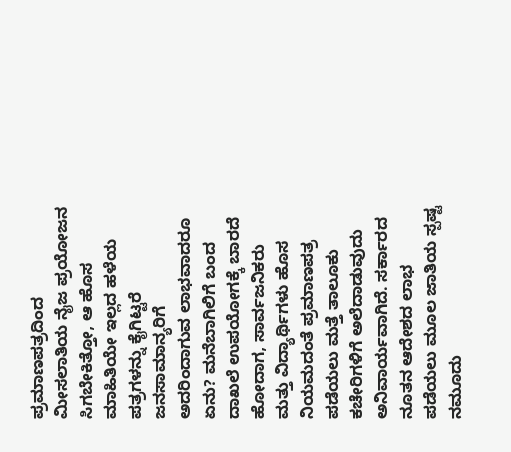ಪ್ರಮಾಣಪತ್ರದಿಂದ ಮೀಸಲಾತಿಯ ನೈಜ ಪ್ರಯೋಜನ ಸಿಗಬೇಕಿತ್ತೋ, ಆ ಹೊಸ ಮಾಹಿತಿಯೇ ಇಲ್ಲದ ಹಳೆಯ ಪತ್ರಗಳನ್ನು ಕೈಗಿಟ್ಟರೆ ಜನಸಾಮಾನ್ಯರಿಗೆ ಅದರಿಂದಾಗುವ ಲಾಭವಾದರೂ ಏನು? ಮನೆಬಾಗಿಲಿಗೆ ಬಂದ ದಾಖಲೆ ಉಪಯೋಗಕ್ಕೆ ಬಾರದೆ ಹೋದಾಗ, ಸಾರ್ವಜನಿಕರು ಮತ್ತು ವಿದ್ಯಾರ್ಥಿಗಳು ಹೊಸ ನಿಯಮದಂತೆ ಪ್ರಮಾಣಪತ್ರ ಪಡೆಯಲು ಮತ್ತೆ ತಾಲೂಕು ಕಚೇರಿಗಳಿಗೆ ಅಲೆದಾಡುವುದು ಅನಿವಾರ್ಯವಾಗಿದೆ. ಸರ್ಕಾರದ ನೂತನ ಆದೇಶದ ಲಾಭ ಪಡೆಯಲು ಮೂಲ ಜಾತಿಯ ಸ್ಪಷ್ಟ ನಮೂದು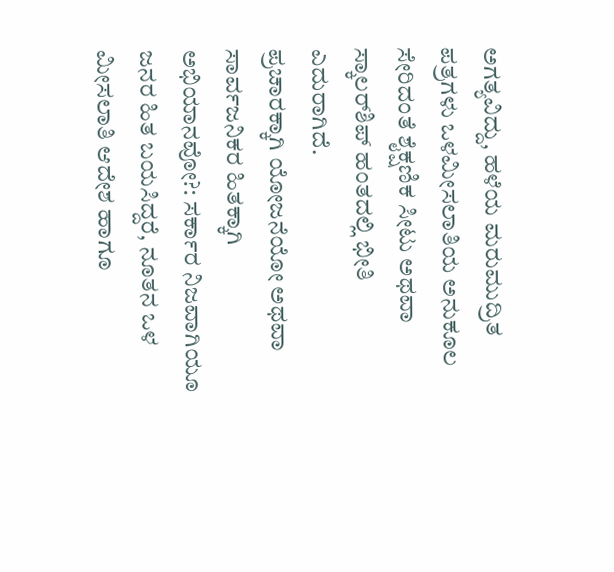ಅಗತ್ಯವಿದ್ದು, ಹಳೆಯ ಮರುಮುದ್ರಿತ ಪತ್ರಗಳು ಒಳಮೀಸಲಾತಿಯ ಅನುಕೂಲ ಸೇರಿದಂತೆ ಶೈಕ್ಷಣಿಕ ಸೀಟು ಅಥವಾ ಸ್ಕಾಲರ್‌ಶಿಪ್ ಹಂತದಲ್ಲಿ ಭೀತಿ ಎದುರಾಗಿದೆ.
ಪ್ರಚಾರಕ್ಕಾಗಿ ಯೋಜನೆಯೋ ಅಥವಾ ಸಾರ್ವಜನಿಕರ ಹಿತಕ್ಕಾಗಿ ಅಭಿಯಾನವೋ?: ಸರ್ಕಾರ ನಿಜವಾಗಿಯೂ ಜನರ ಹಿತ ಬಯಸಿದ್ದರೆ, ನೂತನ ಒಳ ಮೀಸಲಾತಿ ಆದೇಶ ಹಾಗೂ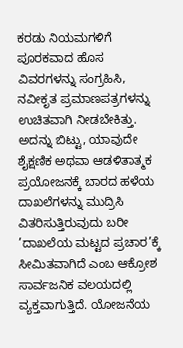ಕರಡು ನಿಯಮಗಳಿಗೆ ಪೂರಕವಾದ ಹೊಸ ವಿವರಗಳನ್ನು ಸಂಗ್ರಹಿಸಿ, ನವೀಕೃತ ಪ್ರಮಾಣಪತ್ರಗಳನ್ನು ಉಚಿತವಾಗಿ ನೀಡಬೇಕಿತ್ತು. ಅದನ್ನು ಬಿಟ್ಟು, ಯಾವುದೇ ಶೈಕ್ಷಣಿಕ ಅಥವಾ ಆಡಳಿತಾತ್ಮಕ ಪ್ರಯೋಜನಕ್ಕೆ ಬಾರದ ಹಳೆಯ ದಾಖಲೆಗಳನ್ನು ಮುದ್ರಿಸಿ ವಿತರಿಸುತ್ತಿರುವುದು ಬರೀ ’ದಾಖಲೆಯ ಮಟ್ಟದ ಪ್ರಚಾರ’ಕ್ಕೆ ಸೀಮಿತವಾಗಿದೆ ಎಂಬ ಆಕ್ರೋಶ ಸಾರ್ವಜನಿಕ ವಲಯದಲ್ಲಿ ವ್ಯಕ್ತವಾಗುತ್ತಿದೆ. ಯೋಜನೆಯ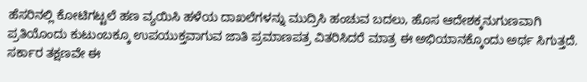ಹೆಸರಿನಲ್ಲಿ ಕೋಟಿಗಟ್ಟಲೆ ಹಣ ವ್ಯಯಿಸಿ ಹಳೆಯ ದಾಖಲೆಗಳನ್ನು ಮುದ್ರಿಸಿ ಹಂಚುವ ಬದಲು, ಹೊಸ ಆದೇಶಕ್ಕನುಗುಣವಾಗಿ ಪ್ರತಿಯೊಂದು ಕುಟುಂಬಕ್ಕೂ ಉಪಯುಕ್ತವಾಗುವ ಜಾತಿ ಪ್ರಮಾಣಪತ್ರ ವಿತರಿಸಿದರೆ ಮಾತ್ರ ಈ ಅಭಿಯಾನಕ್ಕೊಂದು ಅರ್ಥ ಸಿಗುತ್ತದೆ. ಸರ್ಕಾರ ತಕ್ಷಣವೇ ಈ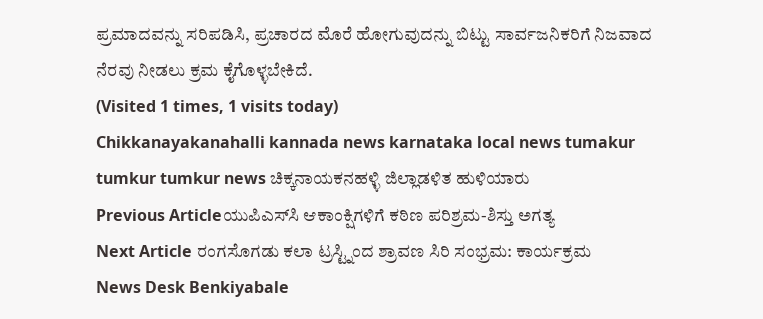ಪ್ರಮಾದವನ್ನು ಸರಿಪಡಿಸಿ, ಪ್ರಚಾರದ ಮೊರೆ ಹೋಗುವುದನ್ನು ಬಿಟ್ಟು ಸಾರ್ವಜನಿಕರಿಗೆ ನಿಜವಾದ ನೆರವು ನೀಡಲು ಕ್ರಮ ಕೈಗೊಳ್ಳಬೇಕಿದೆ.
(Visited 1 times, 1 visits today)
Chikkanayakanahalli kannada news karnataka local news tumakur tumkur tumkur news ಚಿಕ್ಕನಾಯಕನಹಳ್ಳಿ ಜಿಲ್ಲಾಡಳಿತ ಹುಳಿಯಾರು
Previous Articleಯುಪಿಎಸ್‌ಸಿ ಆಕಾಂಕ್ಷಿಗಳಿಗೆ ಕಠಿಣ ಪರಿಶ್ರಮ-ಶಿಸ್ತು ಅಗತ್ಯ
Next Article ರಂಗಸೊಗಡು ಕಲಾ ಟ್ರಸ್ಟ್ನಿಂದ ಶ್ರಾವಣ ಸಿರಿ ಸಂಭ್ರಮ: ಕಾರ್ಯಕ್ರಮ
News Desk Benkiyabale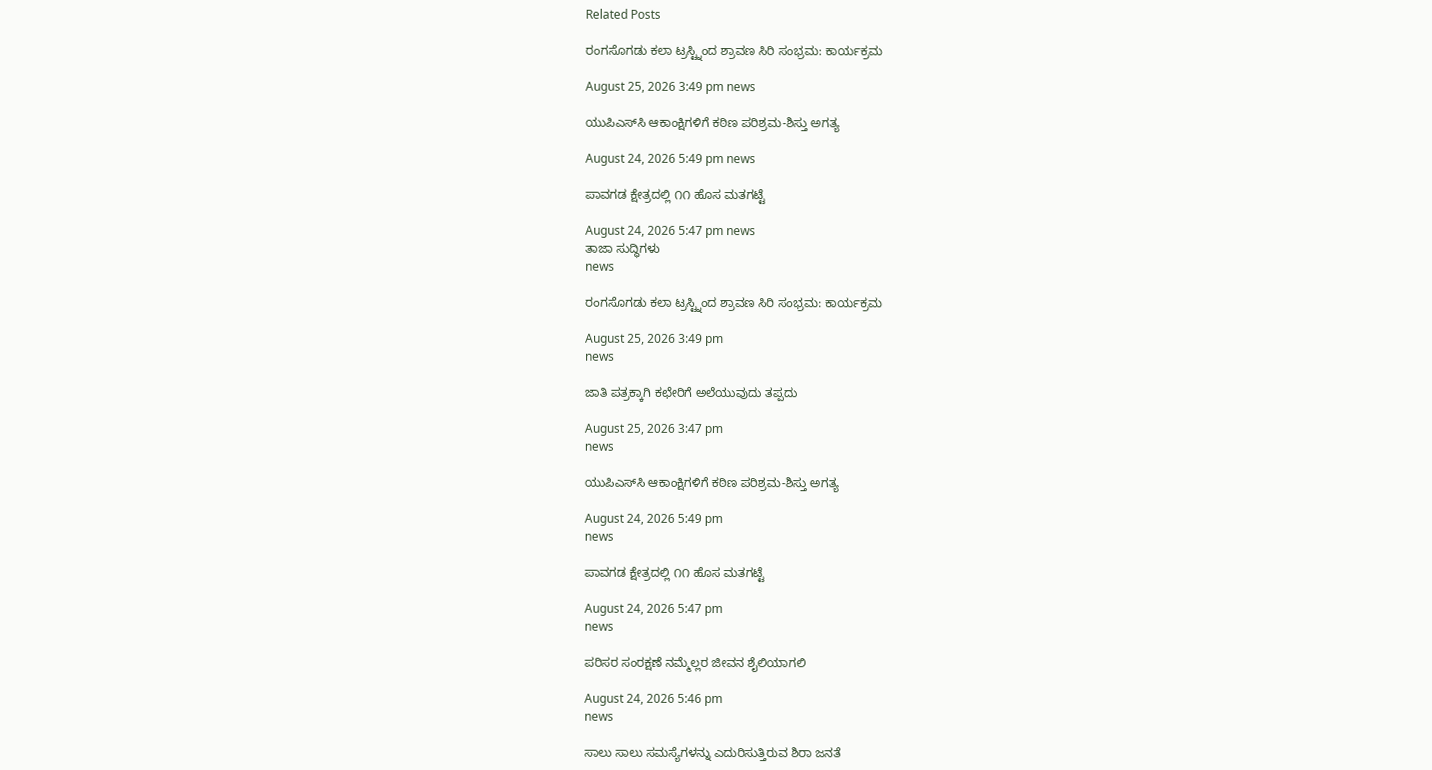Related Posts

ರಂಗಸೊಗಡು ಕಲಾ ಟ್ರಸ್ಟ್ನಿಂದ ಶ್ರಾವಣ ಸಿರಿ ಸಂಭ್ರಮ: ಕಾರ್ಯಕ್ರಮ

August 25, 2026 3:49 pm news

ಯುಪಿಎಸ್‌ಸಿ ಆಕಾಂಕ್ಷಿಗಳಿಗೆ ಕಠಿಣ ಪರಿಶ್ರಮ-ಶಿಸ್ತು ಅಗತ್ಯ

August 24, 2026 5:49 pm news

ಪಾವಗಡ ಕ್ಷೇತ್ರದಲ್ಲಿ ೧೧ ಹೊಸ ಮತಗಟ್ಟೆ

August 24, 2026 5:47 pm news
ತಾಜಾ ಸುದ್ಧಿಗಳು
news

ರಂಗಸೊಗಡು ಕಲಾ ಟ್ರಸ್ಟ್ನಿಂದ ಶ್ರಾವಣ ಸಿರಿ ಸಂಭ್ರಮ: ಕಾರ್ಯಕ್ರಮ

August 25, 2026 3:49 pm
news

ಜಾತಿ ಪತ್ರಕ್ಕಾಗಿ ಕಛೇರಿಗೆ ಅಲೆಯುವುದು ತಪ್ಪದು

August 25, 2026 3:47 pm
news

ಯುಪಿಎಸ್‌ಸಿ ಆಕಾಂಕ್ಷಿಗಳಿಗೆ ಕಠಿಣ ಪರಿಶ್ರಮ-ಶಿಸ್ತು ಅಗತ್ಯ

August 24, 2026 5:49 pm
news

ಪಾವಗಡ ಕ್ಷೇತ್ರದಲ್ಲಿ ೧೧ ಹೊಸ ಮತಗಟ್ಟೆ

August 24, 2026 5:47 pm
news

ಪರಿಸರ ಸಂರಕ್ಷಣೆ ನಮ್ಮೆಲ್ಲರ ಜೀವನ ಶೈಲಿಯಾಗಲಿ

August 24, 2026 5:46 pm
news

ಸಾಲು ಸಾಲು ಸಮಸ್ಯೆಗಳನ್ನು ಎದುರಿಸುತ್ತಿರುವ ಶಿರಾ ಜನತೆ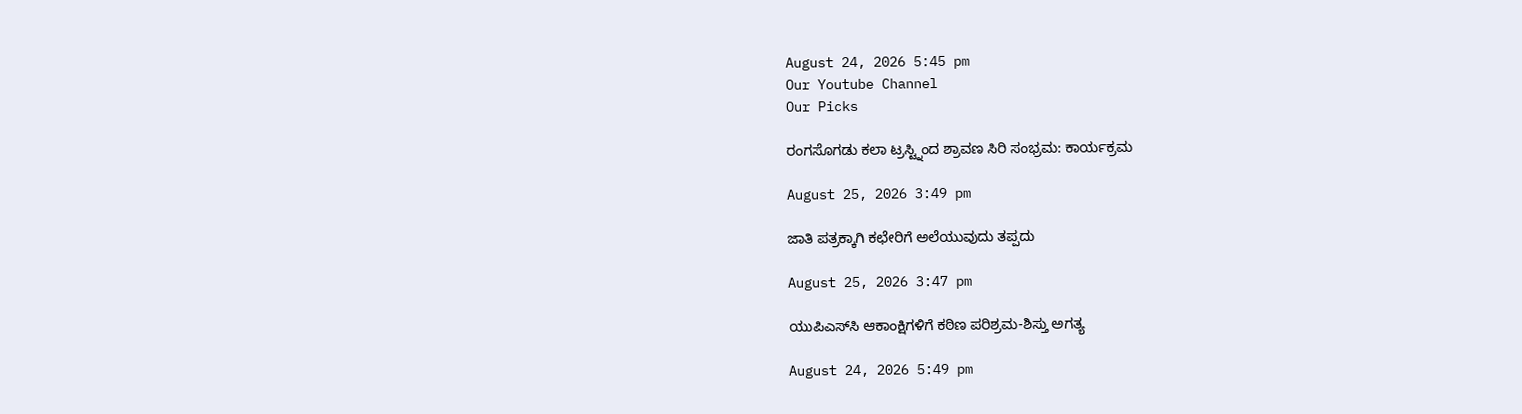August 24, 2026 5:45 pm
Our Youtube Channel
Our Picks

ರಂಗಸೊಗಡು ಕಲಾ ಟ್ರಸ್ಟ್ನಿಂದ ಶ್ರಾವಣ ಸಿರಿ ಸಂಭ್ರಮ: ಕಾರ್ಯಕ್ರಮ

August 25, 2026 3:49 pm

ಜಾತಿ ಪತ್ರಕ್ಕಾಗಿ ಕಛೇರಿಗೆ ಅಲೆಯುವುದು ತಪ್ಪದು

August 25, 2026 3:47 pm

ಯುಪಿಎಸ್‌ಸಿ ಆಕಾಂಕ್ಷಿಗಳಿಗೆ ಕಠಿಣ ಪರಿಶ್ರಮ-ಶಿಸ್ತು ಅಗತ್ಯ

August 24, 2026 5:49 pm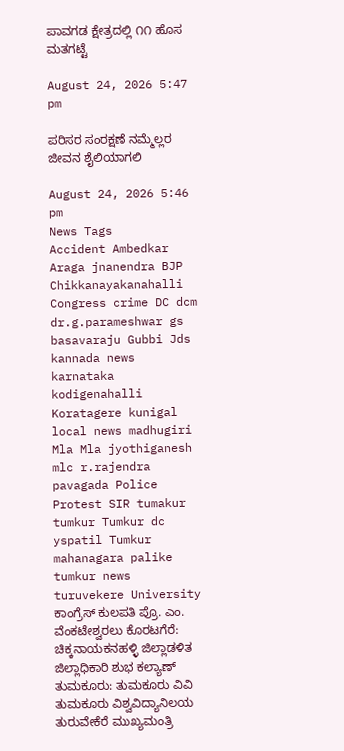ಪಾವಗಡ ಕ್ಷೇತ್ರದಲ್ಲಿ ೧೧ ಹೊಸ ಮತಗಟ್ಟೆ

August 24, 2026 5:47 pm

ಪರಿಸರ ಸಂರಕ್ಷಣೆ ನಮ್ಮೆಲ್ಲರ ಜೀವನ ಶೈಲಿಯಾಗಲಿ

August 24, 2026 5:46 pm
News Tags
Accident Ambedkar Araga jnanendra BJP Chikkanayakanahalli Congress crime DC dcm dr.g.parameshwar gs basavaraju Gubbi Jds kannada news karnataka kodigenahalli Koratagere kunigal local news madhugiri Mla Mla jyothiganesh mlc r.rajendra pavagada Police Protest SIR tumakur tumkur Tumkur dc yspatil Tumkur mahanagara palike tumkur news turuvekere University ಕಾಂಗ್ರೆಸ್ ಕುಲಪತಿ ಪ್ರೊ. ಎಂ. ವೆಂಕಟೇಶ್ವರಲು ಕೊರಟಗೆರೆ: ಚಿಕ್ಕನಾಯಕನಹಳ್ಳಿ ಜಿಲ್ಲಾಡಳಿತ ಜಿಲ್ಲಾಧಿಕಾರಿ ಶುಭ ಕಲ್ಯಾಣ್ ತುಮಕೂರು: ತುಮಕೂರು ವಿವಿ ತುಮಕೂರು ವಿಶ್ವವಿದ್ಯಾನಿಲಯ ತುರುವೇಕೆರೆ ಮುಖ್ಯಮಂತ್ರಿ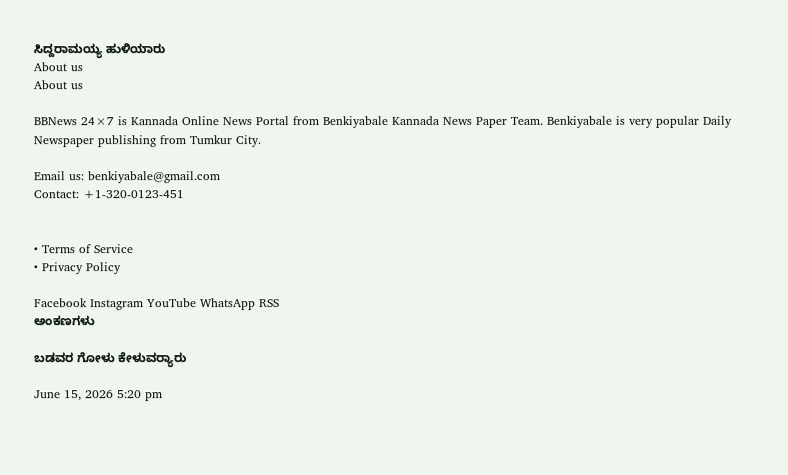ಸಿದ್ದರಾಮಯ್ಯ ಹುಳಿಯಾರು
About us
About us

BBNews 24×7 is Kannada Online News Portal from Benkiyabale Kannada News Paper Team. Benkiyabale is very popular Daily Newspaper publishing from Tumkur City.

Email us: benkiyabale@gmail.com
Contact: +1-320-0123-451


• Terms of Service
• Privacy Policy

Facebook Instagram YouTube WhatsApp RSS
ಅಂಕಣಗಳು

ಬಡವರ ಗೋಳು ಕೇಳುವರ‍್ಯಾರು

June 15, 2026 5:20 pm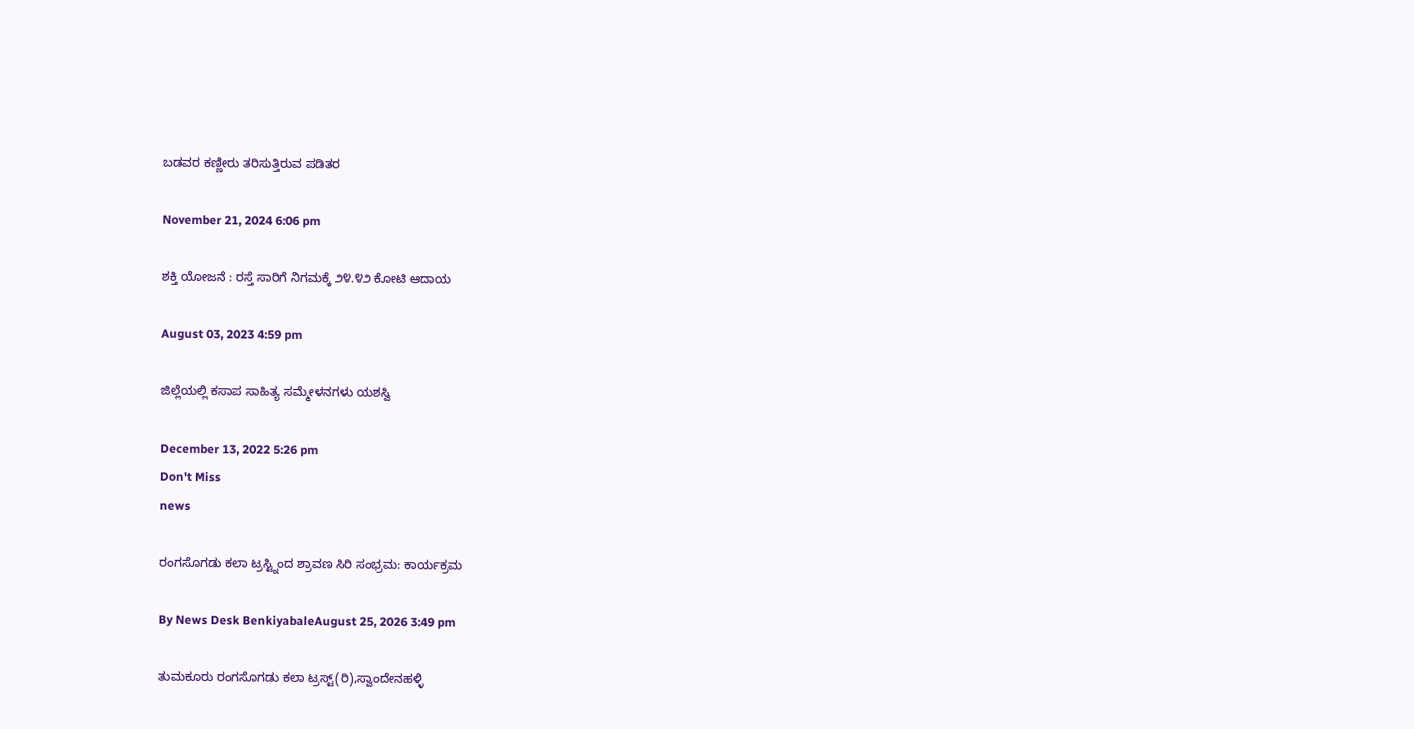ಬಡವರ ಕಣ್ಣೀರು ತರಿಸುತ್ತಿರುವ ಪಡಿತರ

November 21, 2024 6:06 pm

ಶಕ್ತಿ ಯೋಜನೆ : ರಸ್ತೆ ಸಾರಿಗೆ ನಿಗಮಕ್ಕೆ ೨೪.೪೨ ಕೋಟಿ ಆದಾಯ

August 03, 2023 4:59 pm

ಜಿಲ್ಲೆಯಲ್ಲಿ ಕಸಾಪ ಸಾಹಿತ್ಯ ಸಮ್ಮೇಳನಗಳು ಯಶಸ್ವಿ

December 13, 2022 5:26 pm
Don't Miss
news

ರಂಗಸೊಗಡು ಕಲಾ ಟ್ರಸ್ಟ್ನಿಂದ ಶ್ರಾವಣ ಸಿರಿ ಸಂಭ್ರಮ: ಕಾರ್ಯಕ್ರಮ

By News Desk BenkiyabaleAugust 25, 2026 3:49 pm

ತುಮಕೂರು ರಂಗಸೊಗಡು ಕಲಾ ಟ್ರಸ್ಟ್(ರಿ),ಸ್ವಾಂದೇನಹಳ್ಳಿ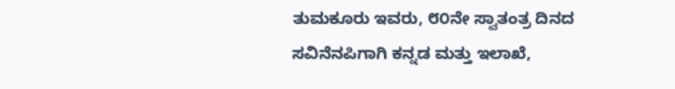ತುಮಕೂರು ಇವರು, ೮೦ನೇ ಸ್ವಾತಂತ್ರ ದಿನದ ಸವಿನೆನಪಿಗಾಗಿ ಕನ್ನಡ ಮತ್ತು ಇಲಾಖೆ,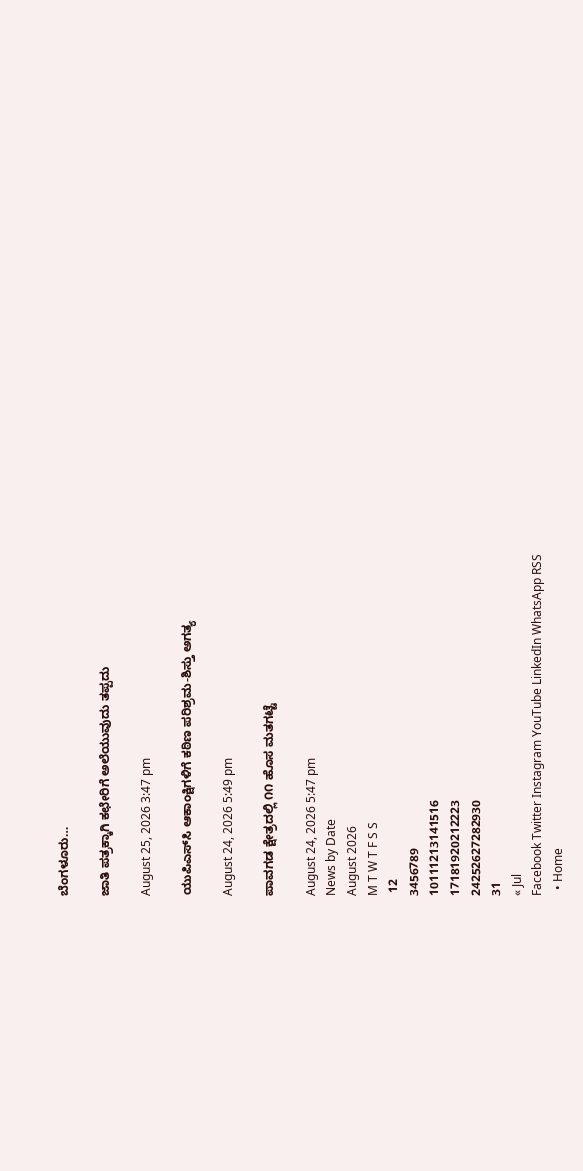ಬೆಂಗಳೂರು…

ಜಾತಿ ಪತ್ರಕ್ಕಾಗಿ ಕಛೇರಿಗೆ ಅಲೆಯುವುದು ತಪ್ಪದು

August 25, 2026 3:47 pm

ಯುಪಿಎಸ್‌ಸಿ ಆಕಾಂಕ್ಷಿಗಳಿಗೆ ಕಠಿಣ ಪರಿಶ್ರಮ-ಶಿಸ್ತು ಅಗತ್ಯ

August 24, 2026 5:49 pm

ಪಾವಗಡ ಕ್ಷೇತ್ರದಲ್ಲಿ ೧೧ ಹೊಸ ಮತಗಟ್ಟೆ

August 24, 2026 5:47 pm
News by Date
August 2026
M T W T F S S
 12
3456789
10111213141516
17181920212223
24252627282930
31
« Jul
Facebook Twitter Instagram YouTube LinkedIn WhatsApp RSS
  • Home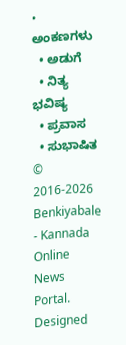• ಅಂಕಣಗಳು
  • ಅಡುಗೆ
  • ನಿತ್ಯ ಭವಿಷ್ಯ
  • ಪ್ರವಾಸ
  • ಸುಭಾಷಿತ
© 2016-2026 Benkiyabale - Kannada Online News Portal. Designed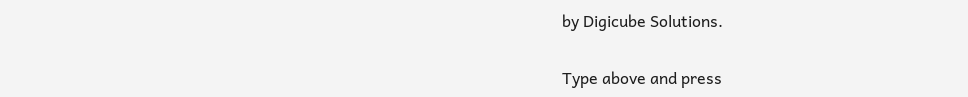by Digicube Solutions.

Type above and press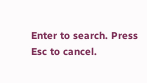Enter to search. Press Esc to cancel.